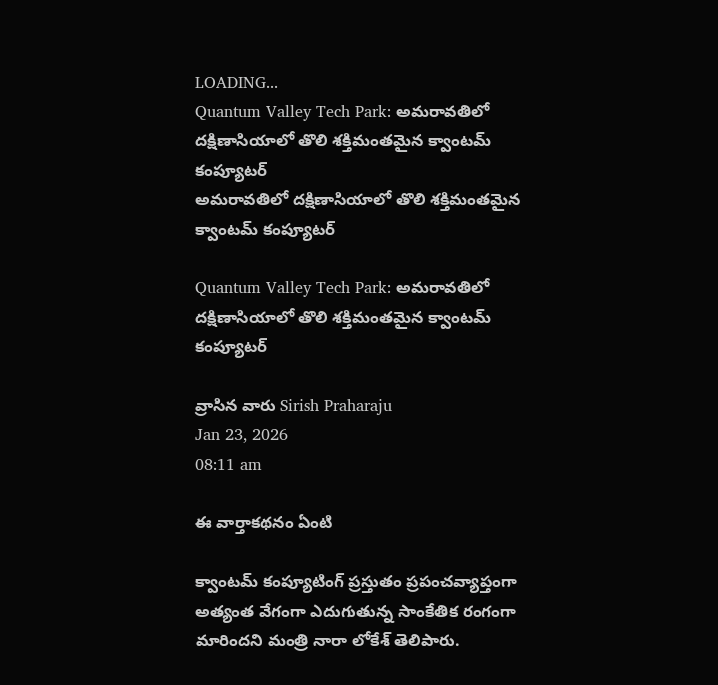LOADING...
Quantum Valley Tech Park: అమరావతిలో దక్షిణాసియాలో తొలి శక్తిమంతమైన క్వాంటమ్‌ కంప్యూటర్‌
అమరావతిలో దక్షిణాసియాలో తొలి శక్తిమంతమైన క్వాంటమ్‌ కంప్యూటర్

Quantum Valley Tech Park: అమరావతిలో దక్షిణాసియాలో తొలి శక్తిమంతమైన క్వాంటమ్‌ కంప్యూటర్‌

వ్రాసిన వారు Sirish Praharaju
Jan 23, 2026
08:11 am

ఈ వార్తాకథనం ఏంటి

క్వాంటమ్‌ కంప్యూటింగ్‌ ప్రస్తుతం ప్రపంచవ్యాప్తంగా అత్యంత వేగంగా ఎదుగుతున్న సాంకేతిక రంగంగా మారిందని మంత్రి నారా లోకేశ్‌ తెలిపారు.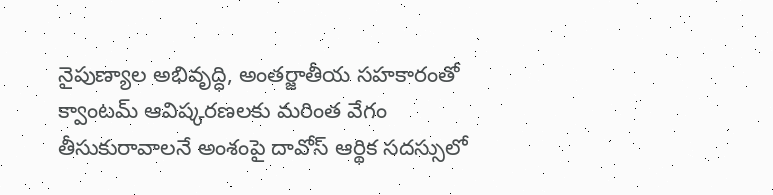నైపుణ్యాల అభివృద్ధి, అంతర్జాతీయ సహకారంతో క్వాంటమ్‌ ఆవిష్కరణలకు మరింత వేగం తీసుకురావాలనే అంశంపై దావోస్‌ ఆర్థిక సదస్సులో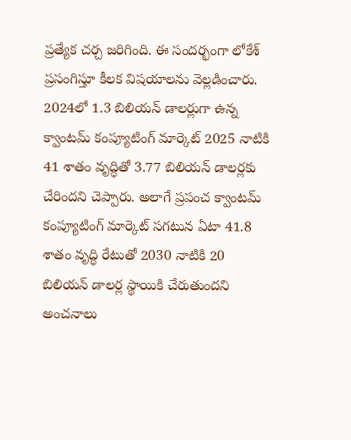ప్రత్యేక చర్చ జరిగింది. ఈ సందర్భంగా లోకేశ్‌ ప్రసంగిస్తూ కీలక విషయాలను వెల్లడించారు. 2024లో 1.3 బిలియన్‌ డాలర్లుగా ఉన్న క్వాంటమ్‌ కంప్యూటింగ్‌ మార్కెట్‌ 2025 నాటికి 41 శాతం వృద్ధితో 3.77 బిలియన్‌ డాలర్లకు చేరిందని చెప్పారు. అలాగే ప్రపంచ క్వాంటమ్‌ కంప్యూటింగ్‌ మార్కెట్‌ సగటున ఏటా 41.8 శాతం వృద్ధి రేటుతో 2030 నాటికి 20 బిలియన్‌ డాలర్ల స్థాయికి చేరుతుందని అంచనాలు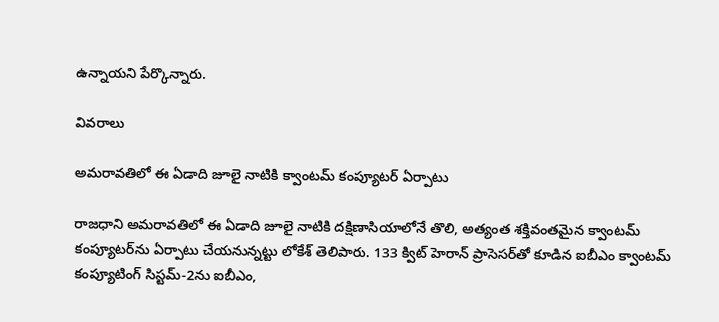ఉన్నాయని పేర్కొన్నారు.

వివరాలు

అమరావతిలో ఈ ఏడాది జూలై నాటికి క్వాంటమ్‌ కంప్యూటర్‌ ఏర్పాటు

రాజధాని అమరావతిలో ఈ ఏడాది జూలై నాటికి దక్షిణాసియాలోనే తొలి, అత్యంత శక్తివంతమైన క్వాంటమ్‌ కంప్యూటర్‌ను ఏర్పాటు చేయనున్నట్టు లోకేశ్‌ తెలిపారు. 133 క్విట్‌ హెరాన్‌ ప్రాసెసర్‌తో కూడిన ఐబీఎం క్వాంటమ్‌ కంప్యూటింగ్‌ సిస్టమ్‌-2ను ఐబీఎం,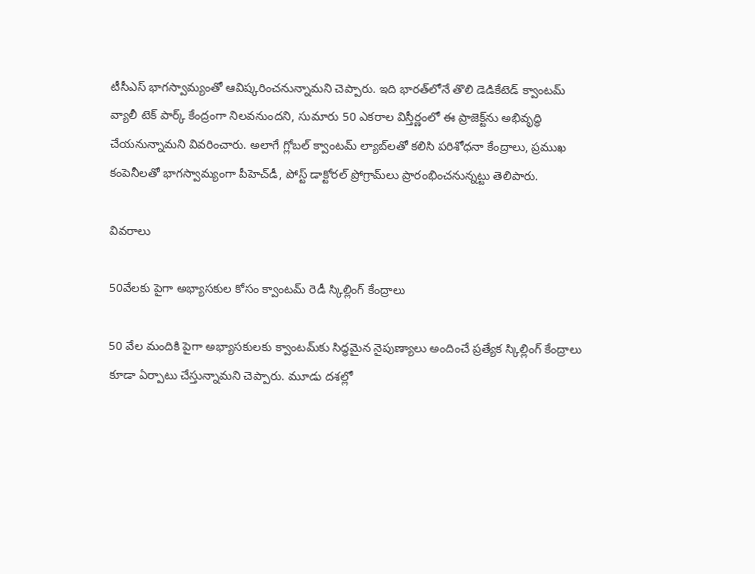టీసీఎస్‌ భాగస్వామ్యంతో ఆవిష్కరించనున్నామని చెప్పారు. ఇది భారత్‌లోనే తొలి డెడికేటెడ్‌ క్వాంటమ్‌ వ్యాలీ టెక్‌ పార్క్‌ కేంద్రంగా నిలవనుందని, సుమారు 50 ఎకరాల విస్తీర్ణంలో ఈ ప్రాజెక్ట్‌ను అభివృద్ధి చేయనున్నామని వివరించారు. అలాగే గ్లోబల్‌ క్వాంటమ్‌ ల్యాబ్‌లతో కలిసి పరిశోధనా కేంద్రాలు, ప్రముఖ కంపెనీలతో భాగస్వామ్యంగా పీహెచ్‌డీ, పోస్ట్‌ డాక్టోరల్‌ ప్రోగ్రామ్‌లు ప్రారంభించనున్నట్టు తెలిపారు.

వివరాలు

50వేలకు పైగా అభ్యాసకుల కోసం క్వాంటమ్‌ రెడీ స్కిల్లింగ్‌ కేంద్రాలు

50 వేల మందికి పైగా అభ్యాసకులకు క్వాంటమ్‌కు సిద్ధమైన నైపుణ్యాలు అందించే ప్రత్యేక స్కిల్లింగ్‌ కేంద్రాలు కూడా ఏర్పాటు చేస్తున్నామని చెప్పారు. మూడు దశల్లో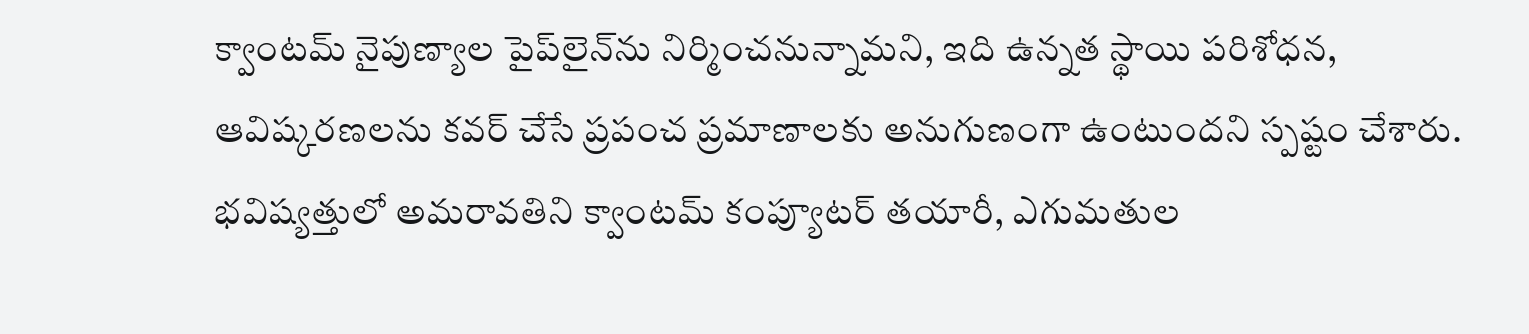క్వాంటమ్‌ నైపుణ్యాల పైప్‌లైన్‌ను నిర్మించనున్నామని, ఇది ఉన్నత స్థాయి పరిశోధన, ఆవిష్కరణలను కవర్‌ చేసే ప్రపంచ ప్రమాణాలకు అనుగుణంగా ఉంటుందని స్పష్టం చేశారు. భవిష్యత్తులో అమరావతిని క్వాంటమ్‌ కంప్యూటర్‌ తయారీ, ఎగుమతుల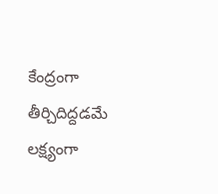కేంద్రంగా తీర్చిదిద్దడమే లక్ష్యంగా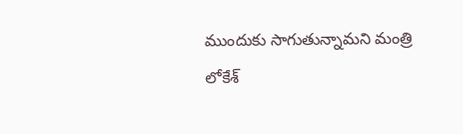ముందుకు సాగుతున్నామని మంత్రి లోకేశ్‌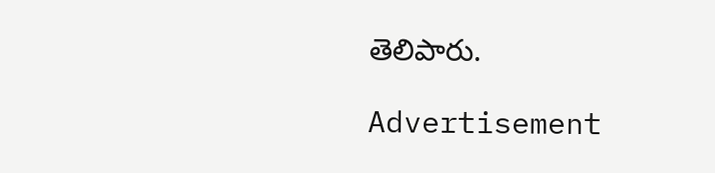తెలిపారు.

Advertisement